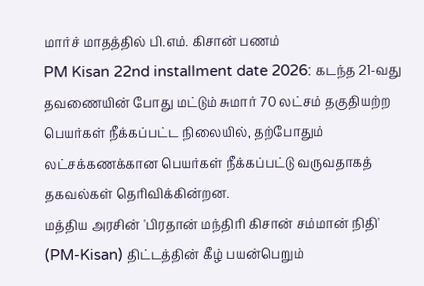மார்ச் மாதத்தில் பி.எம். கிசான் பணம்
PM Kisan 22nd installment date 2026: கடந்த 21-வது தவணையின் போது மட்டும் சுமார் 70 லட்சம் தகுதியற்ற பெயர்கள் நீக்கப்பட்ட நிலையில், தற்போதும் லட்சக்கணக்கான பெயர்கள் நீக்கப்பட்டு வருவதாகத் தகவல்கள் தெரிவிக்கின்றன.
மத்திய அரசின் 'பிரதான் மந்திரி கிசான் சம்மான் நிதி' (PM-Kisan) திட்டத்தின் கீழ் பயன்பெறும்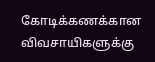கோடிக்கணக்கான விவசாயிகளுக்கு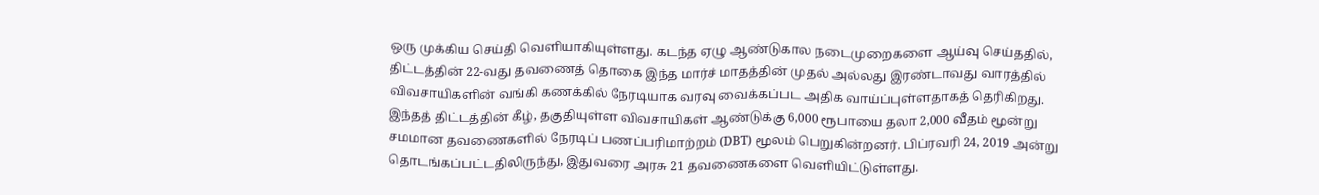ஒரு முக்கிய செய்தி வெளியாகியுள்ளது. கடந்த ஏழு ஆண்டுகால நடைமுறைகளை ஆய்வு செய்ததில், திட்டத்தின் 22-வது தவணைத் தொகை இந்த மார்ச் மாதத்தின் முதல் அல்லது இரண்டாவது வாரத்தில் விவசாயிகளின் வங்கி கணக்கில் நேரடியாக வரவு வைக்கப்பட அதிக வாய்ப்புள்ளதாகத் தெரிகிறது.
இந்தத் திட்டத்தின் கீழ், தகுதியுள்ள விவசாயிகள் ஆண்டுக்கு 6,000 ரூபாயை தலா 2,000 வீதம் மூன்று சமமான தவணைகளில் நேரடிப் பணப்பரிமாற்றம் (DBT) மூலம் பெறுகின்றனர். பிப்ரவரி 24, 2019 அன்று தொடங்கப்பட்டதிலிருந்து, இதுவரை அரசு 21 தவணைகளை வெளியிட்டுள்ளது.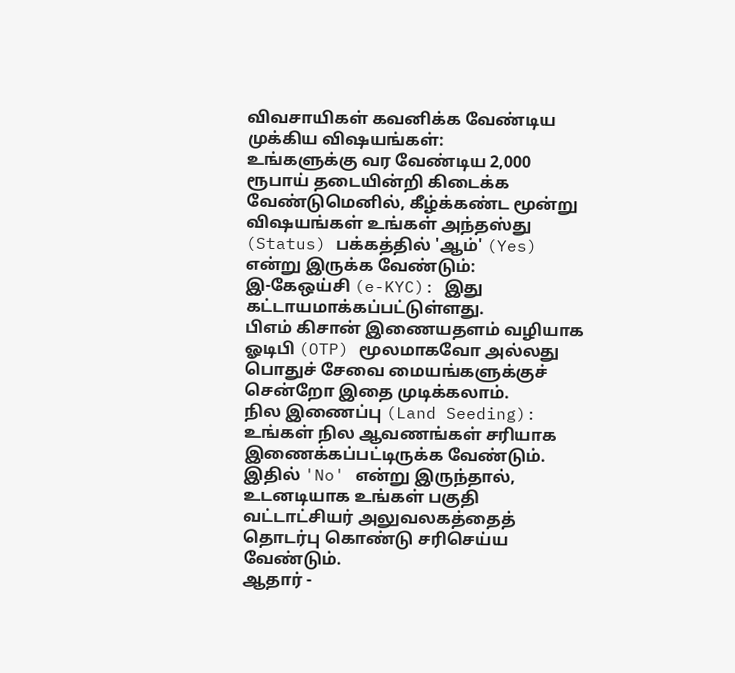விவசாயிகள் கவனிக்க வேண்டிய முக்கிய விஷயங்கள்:
உங்களுக்கு வர வேண்டிய 2,000 ரூபாய் தடையின்றி கிடைக்க வேண்டுமெனில், கீழ்க்கண்ட மூன்று விஷயங்கள் உங்கள் அந்தஸ்து (Status) பக்கத்தில் 'ஆம்' (Yes) என்று இருக்க வேண்டும்:
இ-கேஒய்சி (e-KYC): இது கட்டாயமாக்கப்பட்டுள்ளது.
பிஎம் கிசான் இணையதளம் வழியாக ஓடிபி (OTP) மூலமாகவோ அல்லது பொதுச் சேவை மையங்களுக்குச் சென்றோ இதை முடிக்கலாம்.
நில இணைப்பு (Land Seeding): உங்கள் நில ஆவணங்கள் சரியாக இணைக்கப்பட்டிருக்க வேண்டும்.
இதில் 'No' என்று இருந்தால், உடனடியாக உங்கள் பகுதி வட்டாட்சியர் அலுவலகத்தைத் தொடர்பு கொண்டு சரிசெய்ய வேண்டும்.
ஆதார் -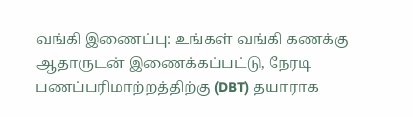வங்கி இணைப்பு: உங்கள் வங்கி கணக்கு ஆதாருடன் இணைக்கப்பட்டு, நேரடி பணப்பரிமாற்றத்திற்கு (DBT) தயாராக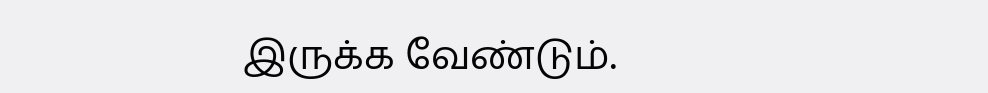இருக்க வேண்டும்.